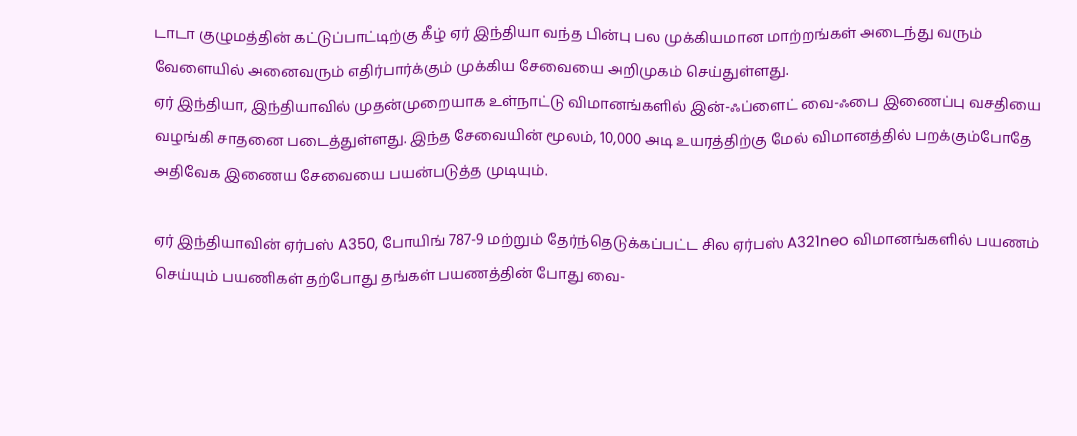டாடா குழுமத்தின் கட்டுப்பாட்டிற்கு கீழ் ஏர் இந்தியா வந்த பின்பு பல முக்கியமான மாற்றங்கள் அடைந்து வரும் வேளையில் அனைவரும் எதிர்பார்க்கும் முக்கிய சேவையை அறிமுகம் செய்துள்ளது.
ஏர் இந்தியா, இந்தியாவில் முதன்முறையாக உள்நாட்டு விமானங்களில் இன்-ஃப்ளைட் வை-ஃபை இணைப்பு வசதியை வழங்கி சாதனை படைத்துள்ளது. இந்த சேவையின் மூலம், 10,000 அடி உயரத்திற்கு மேல் விமானத்தில் பறக்கும்போதே அதிவேக இணைய சேவையை பயன்படுத்த முடியும்.

ஏர் இந்தியாவின் ஏர்பஸ் A350, போயிங் 787-9 மற்றும் தேர்ந்தெடுக்கப்பட்ட சில ஏர்பஸ் A321neo விமானங்களில் பயணம் செய்யும் பயணிகள் தற்போது தங்கள் பயணத்தின் போது வை-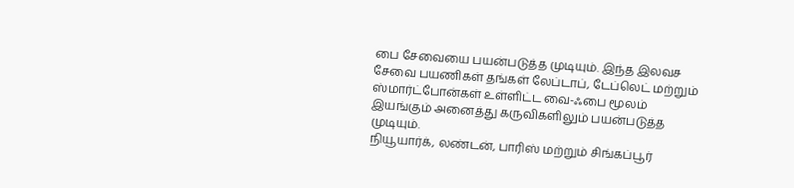பை சேவையை பயன்படுத்த முடியும். இந்த இலவச சேவை பயணிகள் தங்கள் லேப்டாப், டேப்லெட் மற்றும் ஸ்மார்ட்போன்கள் உள்ளிட்ட வை-ஃபை மூலம் இயங்கும் அனைத்து கருவிகளிலும் பயன்படுத்த முடியும்.
நியூயார்க், லண்டன், பாரிஸ் மற்றும் சிங்கப்பூர்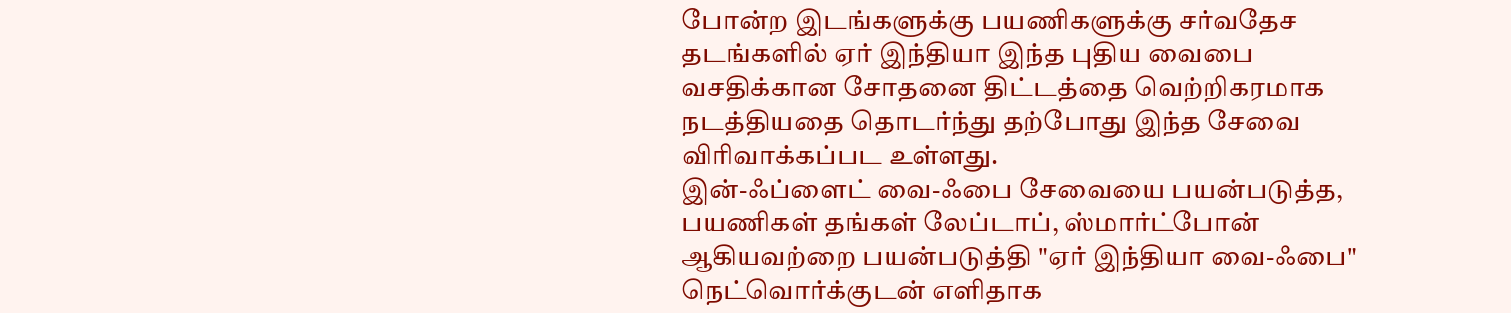போன்ற இடங்களுக்கு பயணிகளுக்கு சர்வதேச தடங்களில் ஏர் இந்தியா இந்த புதிய வைபை வசதிக்கான சோதனை திட்டத்தை வெற்றிகரமாக நடத்தியதை தொடர்ந்து தற்போது இந்த சேவை விரிவாக்கப்பட உள்ளது.
இன்-ஃப்ளைட் வை-ஃபை சேவையை பயன்படுத்த, பயணிகள் தங்கள் லேப்டாப், ஸ்மார்ட்போன் ஆகியவற்றை பயன்படுத்தி "ஏர் இந்தியா வை-ஃபை" நெட்வொர்க்குடன் எளிதாக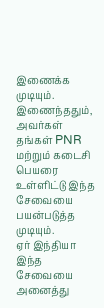இணைக்க முடியும். இணைந்ததும், அவர்கள் தங்கள் PNR மற்றும் கடைசி பெயரை உள்ளிட்டு இந்த சேவையை பயன்படுத்த முடியும்.
ஏர் இந்தியா இந்த சேவையை அனைத்து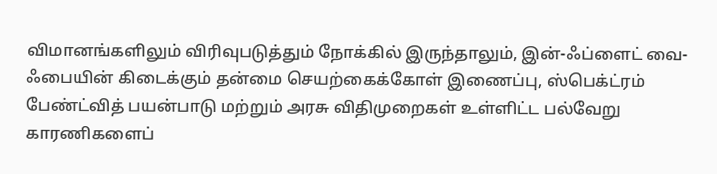விமானங்களிலும் விரிவுபடுத்தும் நோக்கில் இருந்தாலும், இன்-ஃப்ளைட் வை-ஃபையின் கிடைக்கும் தன்மை செயற்கைக்கோள் இணைப்பு, ஸ்பெக்ட்ரம் பேண்ட்வித் பயன்பாடு மற்றும் அரசு விதிமுறைகள் உள்ளிட்ட பல்வேறு காரணிகளைப்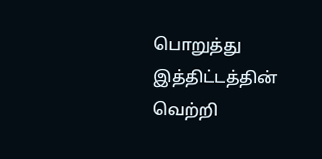பொறுத்து இத்திட்டத்தின் வெற்றி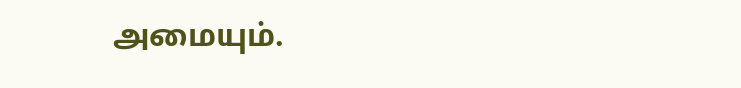அமையும்.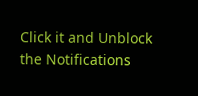Click it and Unblock the Notifications